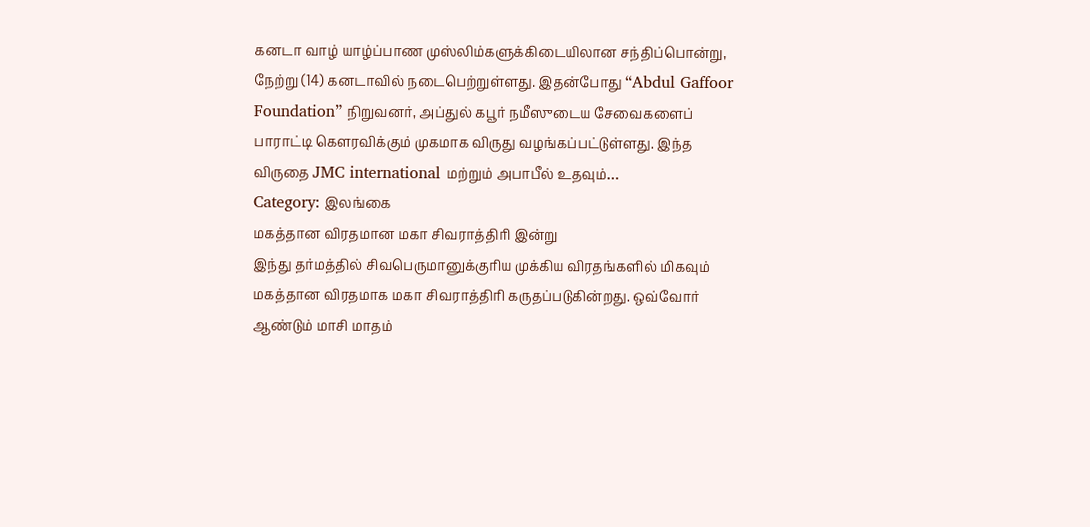கனடா வாழ் யாழ்ப்பாண முஸ்லிம்களுக்கிடையிலான சந்திப்பொன்று, நேற்று (14) கனடாவில் நடைபெற்றுள்ளது. இதன்போது “Abdul Gaffoor Foundation” நிறுவனர், அப்துல் கபூர் நமீஸுடைய சேவைகளைப் பாராட்டி கௌரவிக்கும் முகமாக விருது வழங்கப்பட்டுள்ளது. இந்த விருதை JMC international மற்றும் அபாபீல் உதவும்…
Category: இலங்கை
மகத்தான விரதமான மகா சிவராத்திரி இன்று
இந்து தர்மத்தில் சிவபெருமானுக்குரிய முக்கிய விரதங்களில் மிகவும் மகத்தான விரதமாக மகா சிவராத்திரி கருதப்படுகின்றது. ஒவ்வோர் ஆண்டும் மாசி மாதம்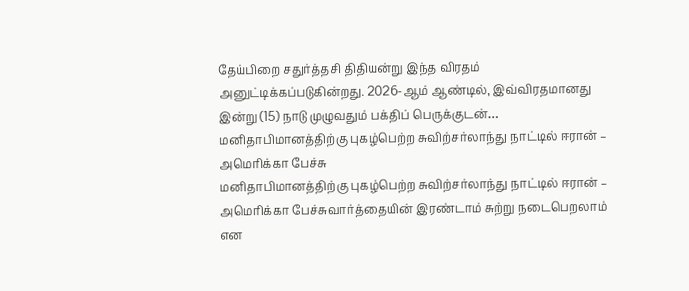தேய்பிறை சதுர்த்தசி திதியன்று இந்த விரதம் அனுட்டிக்கப்படுகின்றது. 2026-ஆம் ஆண்டில், இவ்விரதமானது இன்று (15) நாடு முழுவதும் பக்திப் பெருக்குடன்…
மனிதாபிமானத்திற்கு புகழ்பெற்ற சுவிற்சர்லாந்து நாட்டில் ஈரான் – அமெரிக்கா பேச்சு
மனிதாபிமானத்திற்கு புகழ்பெற்ற சுவிற்சர்லாந்து நாட்டில் ஈரான் – அமெரிக்கா பேச்சுவார்த்தையின் இரண்டாம் சுற்று நடைபெறலாம் என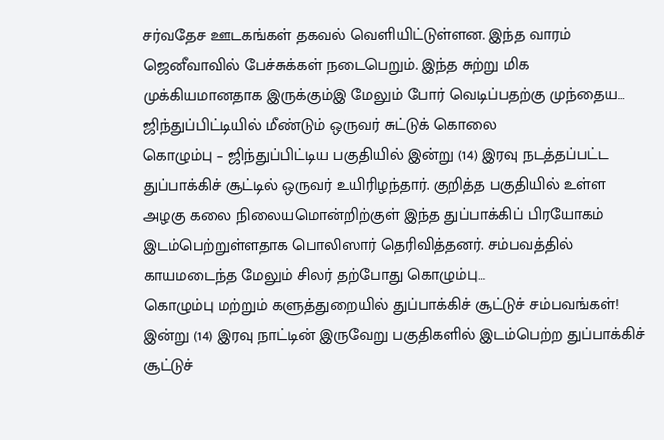சர்வதேச ஊடகங்கள் தகவல் வெளியிட்டுள்ளன. இந்த வாரம் ஜெனீவாவில் பேச்சுக்கள் நடைபெறும். இந்த சுற்று மிக முக்கியமானதாக இருக்கும்இ மேலும் போர் வெடிப்பதற்கு முந்தைய…
ஜிந்துப்பிட்டியில் மீண்டும் ஒருவர் சுட்டுக் கொலை
கொழும்பு – ஜிந்துப்பிட்டிய பகுதியில் இன்று (14) இரவு நடத்தப்பட்ட துப்பாக்கிச் சூட்டில் ஒருவர் உயிரிழந்தார். குறித்த பகுதியில் உள்ள அழகு கலை நிலையமொன்றிற்குள் இந்த துப்பாக்கிப் பிரயோகம் இடம்பெற்றுள்ளதாக பொலிஸார் தெரிவித்தனர். சம்பவத்தில் காயமடைந்த மேலும் சிலர் தற்போது கொழும்பு…
கொழும்பு மற்றும் களுத்துறையில் துப்பாக்கிச் சூட்டுச் சம்பவங்கள்!
இன்று (14) இரவு நாட்டின் இருவேறு பகுதிகளில் இடம்பெற்ற துப்பாக்கிச் சூட்டுச்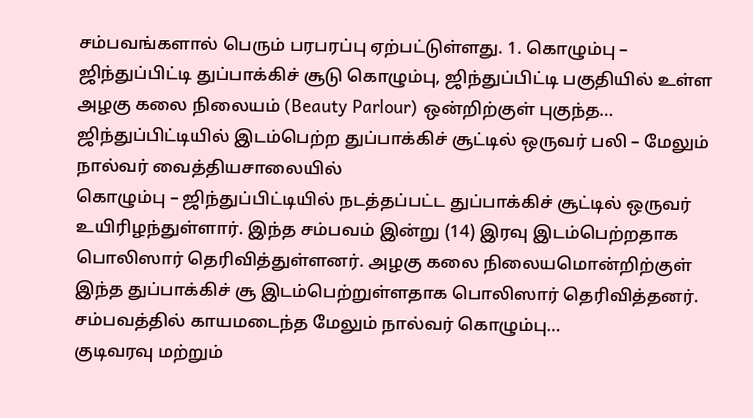சம்பவங்களால் பெரும் பரபரப்பு ஏற்பட்டுள்ளது. 1. கொழும்பு – ஜிந்துப்பிட்டி துப்பாக்கிச் சூடு கொழும்பு, ஜிந்துப்பிட்டி பகுதியில் உள்ள அழகு கலை நிலையம் (Beauty Parlour) ஒன்றிற்குள் புகுந்த…
ஜிந்துப்பிட்டியில் இடம்பெற்ற துப்பாக்கிச் சூட்டில் ஒருவர் பலி – மேலும் நால்வர் வைத்தியசாலையில்
கொழும்பு – ஜிந்துப்பிட்டியில் நடத்தப்பட்ட துப்பாக்கிச் சூட்டில் ஒருவர் உயிரிழந்துள்ளார். இந்த சம்பவம் இன்று (14) இரவு இடம்பெற்றதாக பொலிஸார் தெரிவித்துள்ளனர். அழகு கலை நிலையமொன்றிற்குள் இந்த துப்பாக்கிச் சூ இடம்பெற்றுள்ளதாக பொலிஸார் தெரிவித்தனர். சம்பவத்தில் காயமடைந்த மேலும் நால்வர் கொழும்பு…
குடிவரவு மற்றும்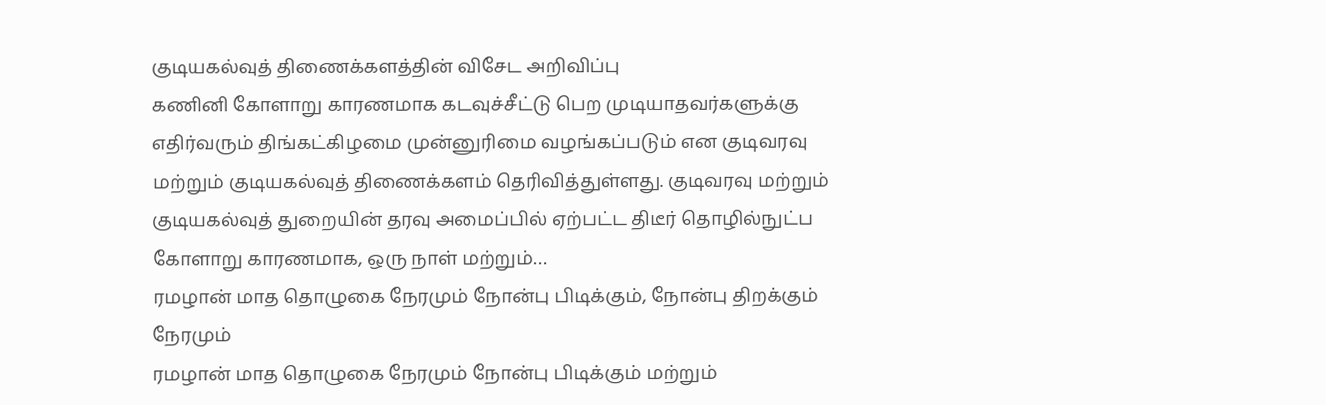குடியகல்வுத் திணைக்களத்தின் விசேட அறிவிப்பு
கணினி கோளாறு காரணமாக கடவுச்சீட்டு பெற முடியாதவர்களுக்கு எதிர்வரும் திங்கட்கிழமை முன்னுரிமை வழங்கப்படும் என குடிவரவு மற்றும் குடியகல்வுத் திணைக்களம் தெரிவித்துள்ளது. குடிவரவு மற்றும் குடியகல்வுத் துறையின் தரவு அமைப்பில் ஏற்பட்ட திடீர் தொழில்நுட்ப கோளாறு காரணமாக, ஒரு நாள் மற்றும்…
ரமழான் மாத தொழுகை நேரமும் நோன்பு பிடிக்கும், நோன்பு திறக்கும் நேரமும்
ரமழான் மாத தொழுகை நேரமும் நோன்பு பிடிக்கும் மற்றும்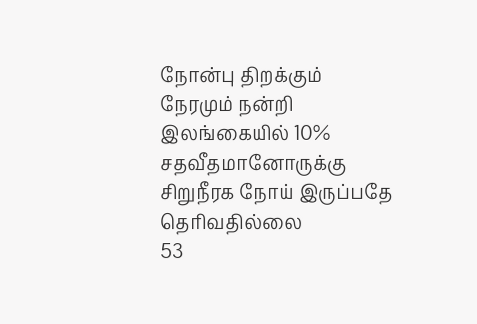நோன்பு திறக்கும் நேரமும் நன்றி
இலங்கையில் 10% சதவீதமானோருக்கு சிறுநீரக நோய் இருப்பதே தொிவதில்லை
53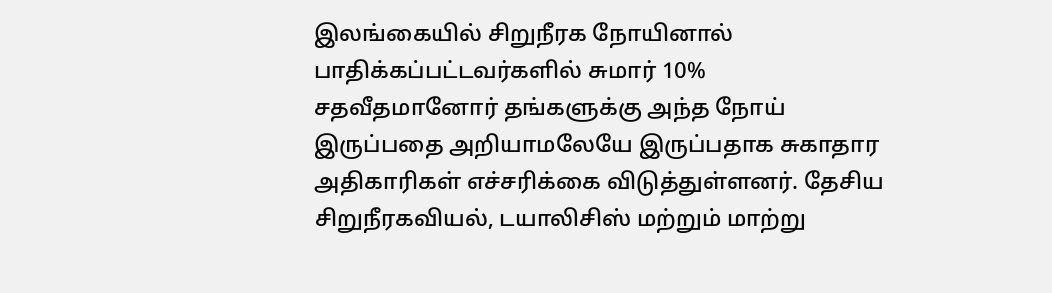இலங்கையில் சிறுநீரக நோயினால் பாதிக்கப்பட்டவர்களில் சுமார் 10% சதவீதமானோர் தங்களுக்கு அந்த நோய் இருப்பதை அறியாமலேயே இருப்பதாக சுகாதார அதிகாரிகள் எச்சரிக்கை விடுத்துள்ளனர். தேசிய சிறுநீரகவியல், டயாலிசிஸ் மற்றும் மாற்று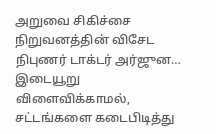அறுவை சிகிச்சை நிறுவனத்தின் விசேட நிபுணர் டாக்டர் அர்ஜுன…
இடையூறு விளைவிக்காமல், சட்டங்களை கடைபிடித்து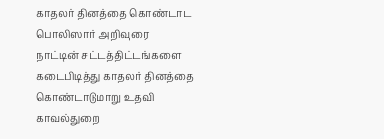காதலர் தினத்தை கொண்டாட பொலிஸார் அறிவுரை
நாட்டின் சட்டத்திட்டங்களை கடைபிடித்து காதலர் தினத்தை கொண்டாடுமாறு உதவி காவல்துறை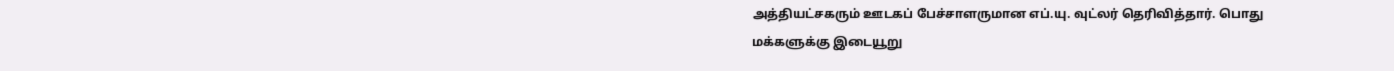அத்தியட்சகரும் ஊடகப் பேச்சாளருமான எப்.யு. வுட்லர் தெரிவித்தார். பொது மக்களுக்கு இடையூறு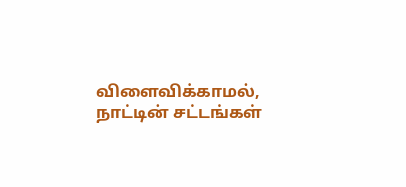விளைவிக்காமல், நாட்டின் சட்டங்கள்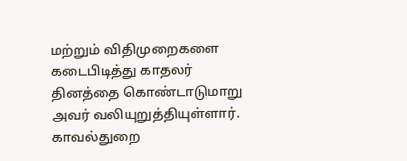மற்றும் விதிமுறைகளை கடைபிடித்து காதலர் தினத்தை கொண்டாடுமாறு அவர் வலியுறுத்தியுள்ளார். காவல்துறை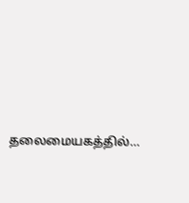தலைமையகத்தில்…